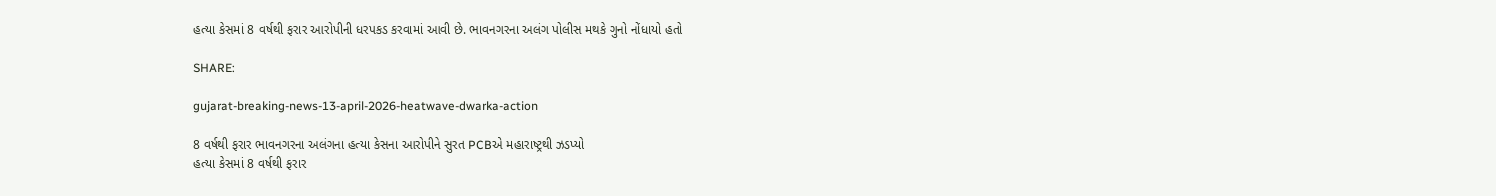હત્યા કેસમાં 8 વર્ષથી ફરાર આરોપીની ધરપકડ કરવામાં આવી છે. ભાવનગરના અલંગ પોલીસ મથકે ગુનો નોંધાયો હતો

SHARE:

gujarat-breaking-news-13-april-2026-heatwave-dwarka-action

8 વર્ષથી ફરાર ભાવનગરના અલંગના હત્યા કેસના આરોપીને સુરત PCBએ મહારાષ્ટ્રથી ઝડપ્યો
હત્યા કેસમાં 8 વર્ષથી ફરાર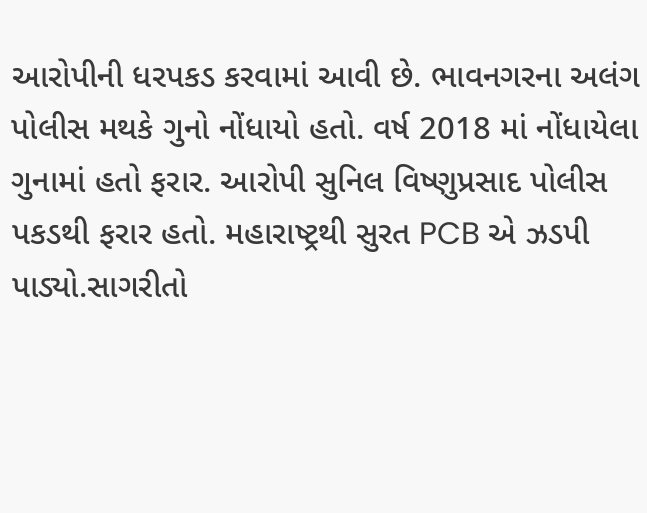આરોપીની ધરપકડ કરવામાં આવી છે. ભાવનગરના અલંગ પોલીસ મથકે ગુનો નોંધાયો હતો. વર્ષ 2018 માં નોંધાયેલા ગુનામાં હતો ફરાર. આરોપી સુનિલ વિષ્ણુપ્રસાદ પોલીસ પકડથી ફરાર હતો. મહારાષ્ટ્રથી સુરત PCB એ ઝડપી પાડ્યો.સાગરીતો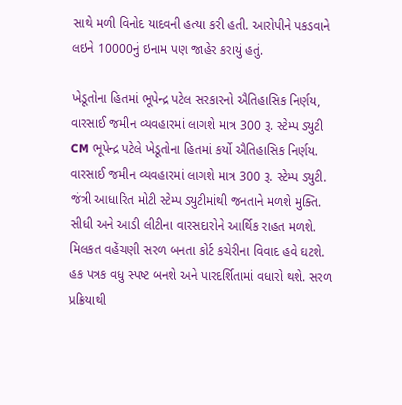સાથે મળી વિનોદ યાદવની હત્યા કરી હતી. આરોપીને પકડવાને લઇને 10000નું ઇનામ પણ જાહેર કરાયું હતું.

ખેડૂતોના હિતમાં ભૂપેન્દ્ર પટેલ સરકારનો ઐતિહાસિક નિર્ણય, વારસાઈ જમીન વ્યવહારમાં લાગશે માત્ર 300 રૂ. સ્ટેમ્પ ડ્યુટી
CM ભૂપેન્દ્ર પટેલે ખેડૂતોના હિતમાં કર્યો ઐતિહાસિક નિર્ણય. વારસાઈ જમીન વ્યવહારમાં લાગશે માત્ર 300 રૂ. સ્ટેમ્પ ડ્યુટી. જંત્રી આધારિત મોટી સ્ટેમ્પ ડ્યુટીમાંથી જનતાને મળશે મુક્તિ. સીધી અને આડી લીટીના વારસદારોને આર્થિક રાહત મળશે. મિલકત વહેંચણી સરળ બનતા કોર્ટ કચેરીના વિવાદ હવે ઘટશે. હક પત્રક વધુ સ્પષ્ટ બનશે અને પારદર્શિતામાં વધારો થશે. સરળ પ્રક્રિયાથી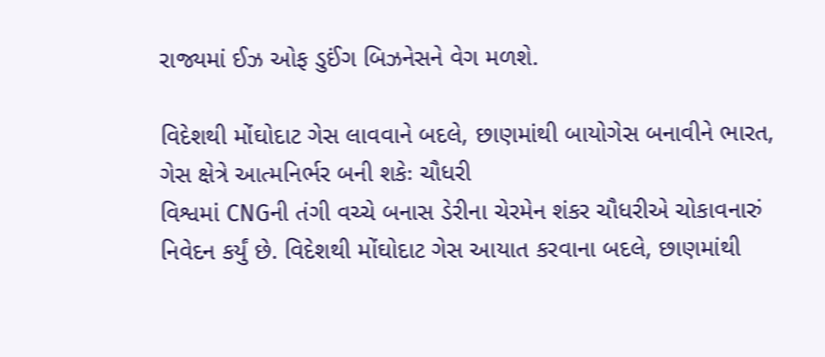રાજ્યમાં ઈઝ ઓફ ડુઈંગ બિઝનેસને વેગ મળશે.

વિદેશથી મોંઘોદાટ ગેસ લાવવાને બદલે, છાણમાંથી બાયોગેસ બનાવીને ભારત, ગેસ ક્ષેત્રે આત્મનિર્ભર બની શકેઃ ચૌધરી
વિશ્વમાં CNGની તંગી વચ્ચે બનાસ ડેરીના ચેરમેન શંકર ચૌધરીએ ચોકાવનારું નિવેદન કર્યું છે. વિદેશથી મોંઘોદાટ ગેસ આયાત કરવાના બદલે, છાણમાંથી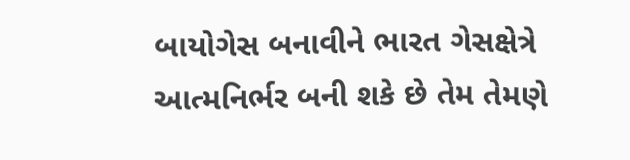બાયોગેસ બનાવીને ભારત ગેસક્ષેત્રે આત્મનિર્ભર બની શકે છે તેમ તેમણે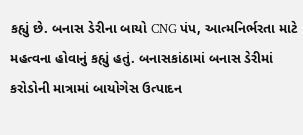કહ્યું છે. બનાસ ડેરીના બાયો CNG પંપ, આત્મનિર્ભરતા માટે મહત્વના હોવાનું કહ્યું હતું. બનાસકાંઠામાં બનાસ ડેરીમાં કરોડોની માત્રામાં બાયોગેસ ઉત્પાદન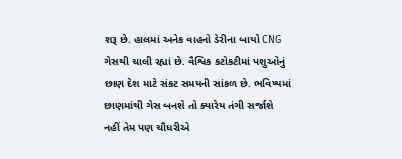શરૂ છે. હાલમાં અનેક વાહનો ડેરીના બાયો CNG ગેસથી ચાલી રહ્યાં છે. વૈશ્વિક કટોકટીમાં પશુઓનું છાણ દેશ માટે સંકટ સમયની સાંકળ છે. ભવિષ્યમાં છાણમાંથી ગેસ બનશે તો ક્યારેય તંગી સર્જાશે નહીં તેમ પણ ચૌધરીએ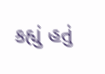કહ્યું હતું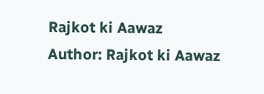Rajkot ki Aawaz
Author: Rajkot ki Aawaz